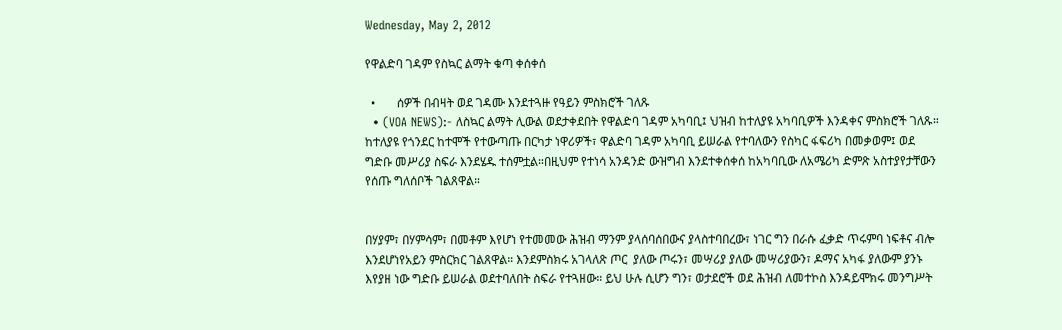Wednesday, May 2, 2012

የዋልድባ ገዳም የስኳር ልማት ቁጣ ቀሰቀሰ

  •       ሰዎች በብዛት ወደ ገዳሙ እንደተጓዙ የዓይን ምስክሮች ገለጹ
  • (VOA NEWS):- ለስኳር ልማት ሊውል ወደታቀደበት የዋልድባ ገዳም አካባቢ፤ ህዝብ ከተለያዩ አካባቢዎች እንዳቀና ምስክሮች ገለጹ። ከተለያዩ የጎንደር ከተሞች የተውጣጡ በርካታ ነዋሪዎች፣ ዋልድባ ገዳም አካባቢ ይሠራል የተባለውን የስካር ፋፍሪካ በመቃወም፤ ወደ ግድቡ መሥሪያ ስፍራ እንደሄዱ ተሰምቷል።በዚህም የተነሳ አንዳንድ ውዝግብ እንደተቀሰቀሰ ከአካባቢው ለአሜሪካ ድምጽ አስተያየታቸውን የሰጡ ግለሰቦች ገልጸዋል።


በሃያም፣ በሃምሳም፣ በመቶም እየሆነ የተመመው ሕዝብ ማንም ያላሰባሰበውና ያላስተባበረው፣ ነገር ግን በራሱ ፈቃድ ጥሩምባ ነፍቶና ብሎ እንደሆነየአይን ምስርክር ገልጸዋል። እንደምስክሩ አገላለጽ ጦር  ያለው ጦሩን፣ መሣሪያ ያለው መሣሪያውን፣ ዶማና አካፋ ያለውም ያንኑ እየያዘ ነው ግድቡ ይሠራል ወደተባለበት ስፍራ የተጓዘው። ይህ ሁሉ ሲሆን ግን፣ ወታደሮች ወደ ሕዝብ ለመተኮስ እንዳይሞክሩ መንግሥት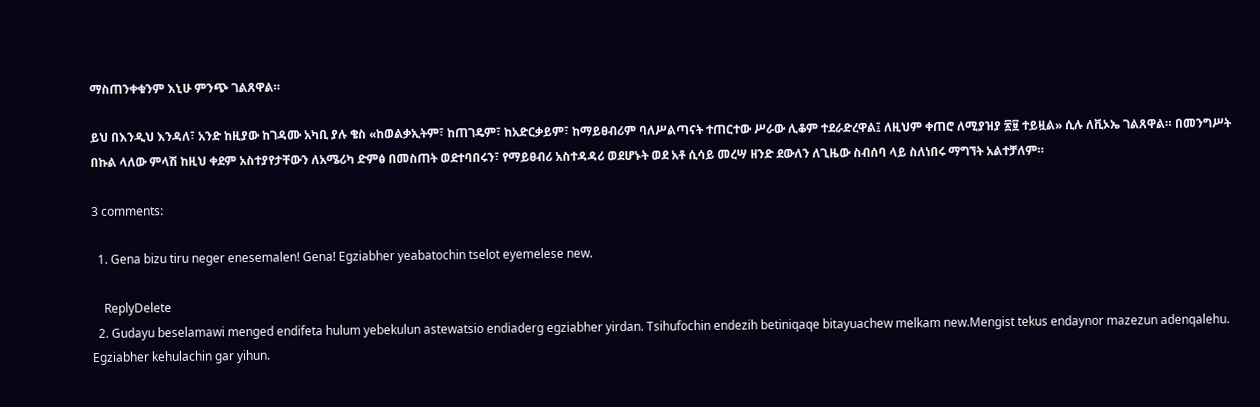ማስጠንቀቁንም እኒሁ ምንጭ ገልጸዋል።

ይህ በእንዲህ እንዳለ፣ አንድ ከዚያው ከገዳሙ አካቢ ያሉ ቄስ «ከወልቃኢትም፣ ከጠገዴም፣ ከአድርቃይም፣ ከማይፀብሪም ባለሥልጣናት ተጠርተው ሥራው ሊቆም ተደራድረዋል፤ ለዚህም ቀጠሮ ለሚያዝያ ፳፱ ተይዟል» ሲሉ ለቪኦኤ ገልጸዋል። በመንግሥት በኩል ላለው ምላሽ ከዚህ ቀደም አስተያየታቸውን ለአሜሪካ ድምፅ በመስጠት ወደተባበሩን፣ የማይፀብሪ አስተዳዳሪ ወደሆኑት ወደ አቶ ሲሳይ መረሣ ዘንድ ደውለን ለጊዜው ስብሰባ ላይ ስለነበሩ ማግኘት አልተቻለም።

3 comments:

  1. Gena bizu tiru neger enesemalen! Gena! Egziabher yeabatochin tselot eyemelese new.

    ReplyDelete
  2. Gudayu beselamawi menged endifeta hulum yebekulun astewatsio endiaderg egziabher yirdan. Tsihufochin endezih betiniqaqe bitayuachew melkam new.Mengist tekus endaynor mazezun adenqalehu. Egziabher kehulachin gar yihun.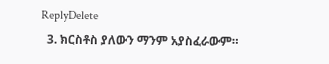ReplyDelete
  3. ክርስቶስ ያለውን ማንም አያስፈራውም።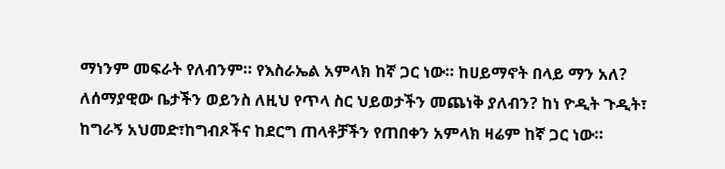ማነንም መፍራት የለብንም። የእስራኤል አምላክ ከኛ ጋር ነው። ከሀይማኖት በላይ ማን አለ? ለሰማያዊው ቤታችን ወይንስ ለዚህ የጥላ ስር ህይወታችን መጨነቅ ያለብን? ከነ ዮዲት ጉዲት፣ ከግራኝ አህመድ፣ከግብጾችና ከደርግ ጠላቶቻችን የጠበቀን አምላክ ዛሬም ከኛ ጋር ነው።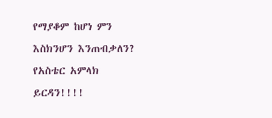የማያቆም ከሆነ ምን እስክንሆን እንጠብቃለን? የአስቴር አምላክ ይርዳን!!!!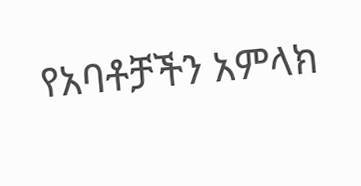የአባቶቻችን አምላክ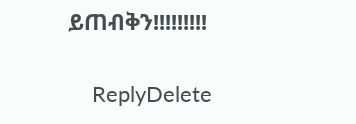ይጠብቅን!!!!!!!!!

    ReplyDelete